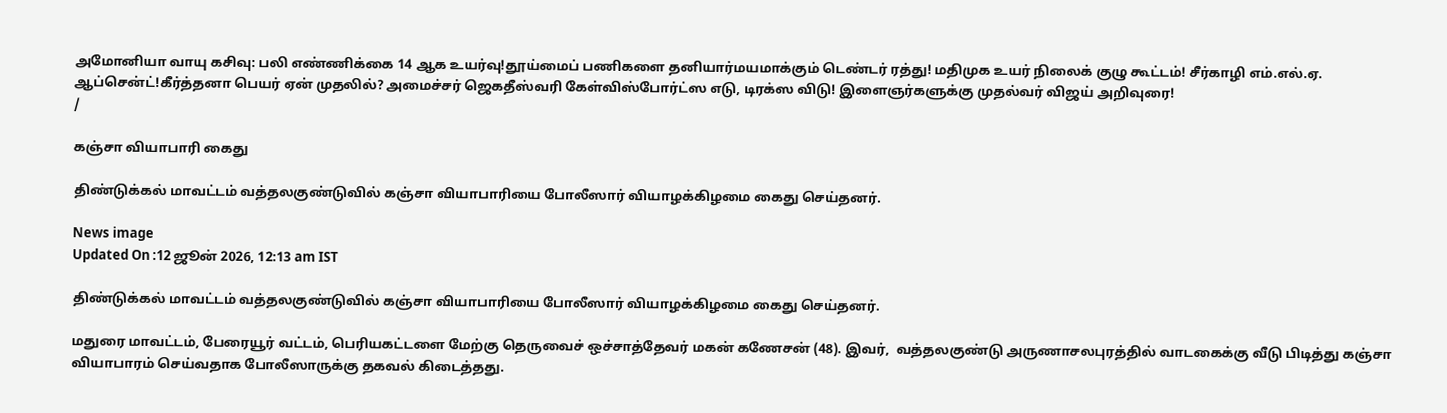அமோனியா வாயு கசிவு: பலி எண்ணிக்கை 14 ஆக உயர்வு!தூய்மைப் பணிகளை தனியார்மயமாக்கும் டெண்டர் ரத்து! மதிமுக உயர் நிலைக் குழு கூட்டம்! சீர்காழி எம்.எல்.ஏ. ஆப்சென்ட்!கீர்த்தனா பெயர் ஏன் முதலில்? அமைச்சர் ஜெகதீஸ்வரி கேள்விஸ்போர்ட்ஸ எடு, டிரக்ஸ விடு! இளைஞர்களுக்கு முதல்வர் விஜய் அறிவுரை!
/

கஞ்சா வியாபாரி கைது

திண்டுக்கல் மாவட்டம் வத்தலகுண்டுவில் கஞ்சா வியாபாரியை போலீஸார் வியாழக்கிழமை கைது செய்தனர்.

News image
Updated On :12 ஜூன் 2026, 12:13 am IST

திண்டுக்கல் மாவட்டம் வத்தலகுண்டுவில் கஞ்சா வியாபாரியை போலீஸார் வியாழக்கிழமை கைது செய்தனர்.

மதுரை மாவட்டம், பேரையூர் வட்டம், பெரியகட்டளை மேற்கு தெருவைச் ஒச்சாத்தேவர் மகன் கணேசன் (48). இவர்,  வத்தலகுண்டு அருணாசலபுரத்தில் வாடகைக்கு வீடு பிடித்து கஞ்சா வியாபாரம் செய்வதாக போலீஸாருக்கு தகவல் கிடைத்தது.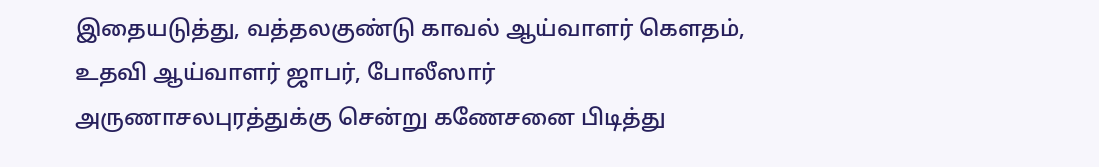இதையடுத்து, வத்தலகுண்டு காவல் ஆய்வாளர் கௌதம், உதவி ஆய்வாளர் ஜாபர், போலீஸார் அருணாசலபுரத்துக்கு சென்று கணேசனை பிடித்து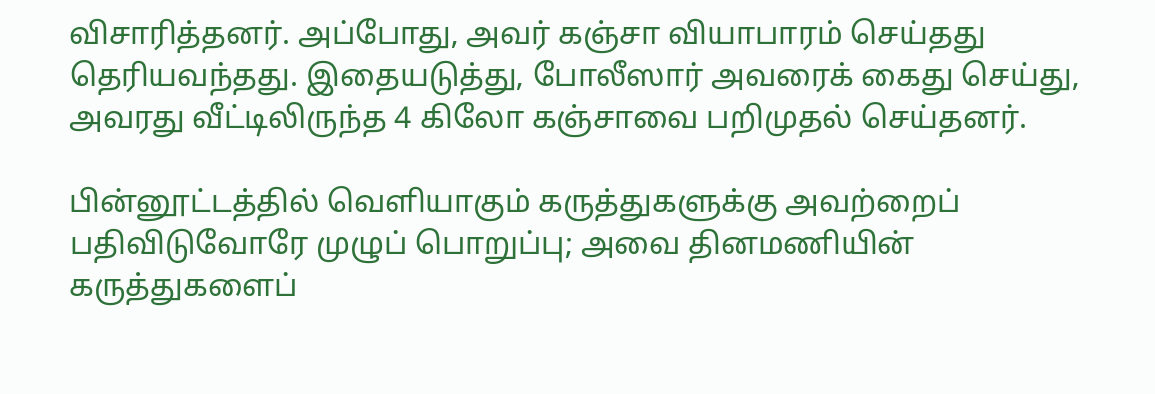விசாரித்தனர். அப்போது, அவர் கஞ்சா வியாபாரம் செய்தது தெரியவந்தது. இதையடுத்து, போலீஸார் அவரைக் கைது செய்து, அவரது வீட்டிலிருந்த 4 கிலோ கஞ்சாவை பறிமுதல் செய்தனர்.

பின்னூட்டத்தில் வெளியாகும் கருத்துகளுக்கு அவற்றைப் பதிவிடுவோரே முழுப் பொறுப்பு; அவை தினமணியின் கருத்துகளைப்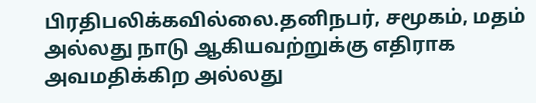பிரதிபலிக்கவில்லை.தனிநபர், சமூகம், மதம் அல்லது நாடு ஆகியவற்றுக்கு எதிராக அவமதிக்கிற அல்லது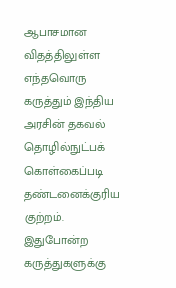ஆபாசமான விதத்திலுள்ள எந்தவொரு கருத்தும் இந்திய அரசின் தகவல் தொழில்நுட்பக் கொள்கைப்படி தண்டனைக்குரிய குற்றம். இதுபோன்ற கருத்துகளுக்கு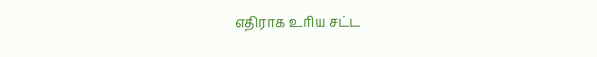எதிராக உரிய சட்ட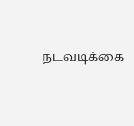நடவடிக்கை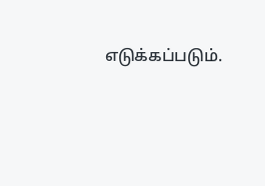எடுக்கப்படும்.